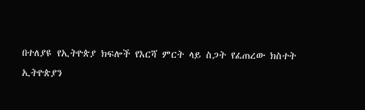በተለያዩ የኢትዮጵያ ክፍሎች የእርሻ ምርት ላይ ስጋት የፈጠረው ክስተት
ኢትዮጵያን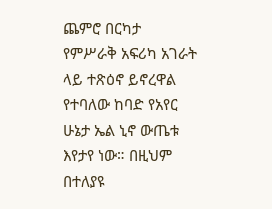ጨምሮ በርካታ የምሥራቅ አፍሪካ አገራት ላይ ተጽዕኖ ይኖረዋል የተባለው ከባድ የአየር ሁኔታ ኤል ኒኖ ውጤቱ እየታየ ነው። በዚህም በተለያዩ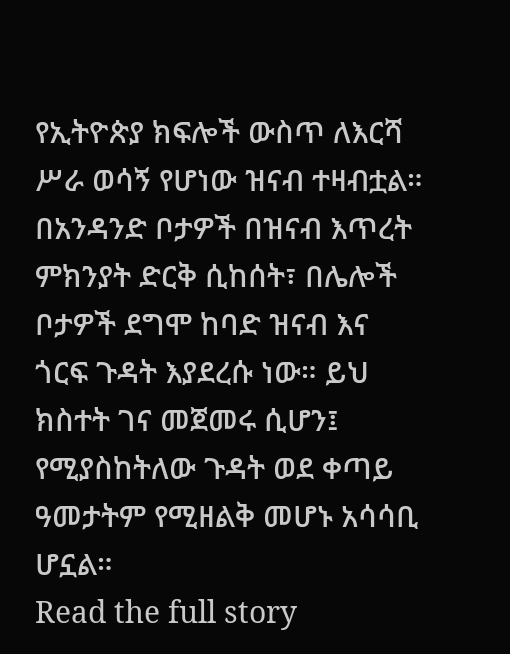የኢትዮጵያ ክፍሎች ውስጥ ለእርሻ ሥራ ወሳኝ የሆነው ዝናብ ተዛብቷል። በአንዳንድ ቦታዎች በዝናብ እጥረት ምክንያት ድርቅ ሲከሰት፣ በሌሎች ቦታዎች ደግሞ ከባድ ዝናብ እና ጎርፍ ጉዳት እያደረሱ ነው። ይህ ክስተት ገና መጀመሩ ሲሆን፤ የሚያስከትለው ጉዳት ወደ ቀጣይ ዓመታትም የሚዘልቅ መሆኑ አሳሳቢ ሆኗል።
Read the full story